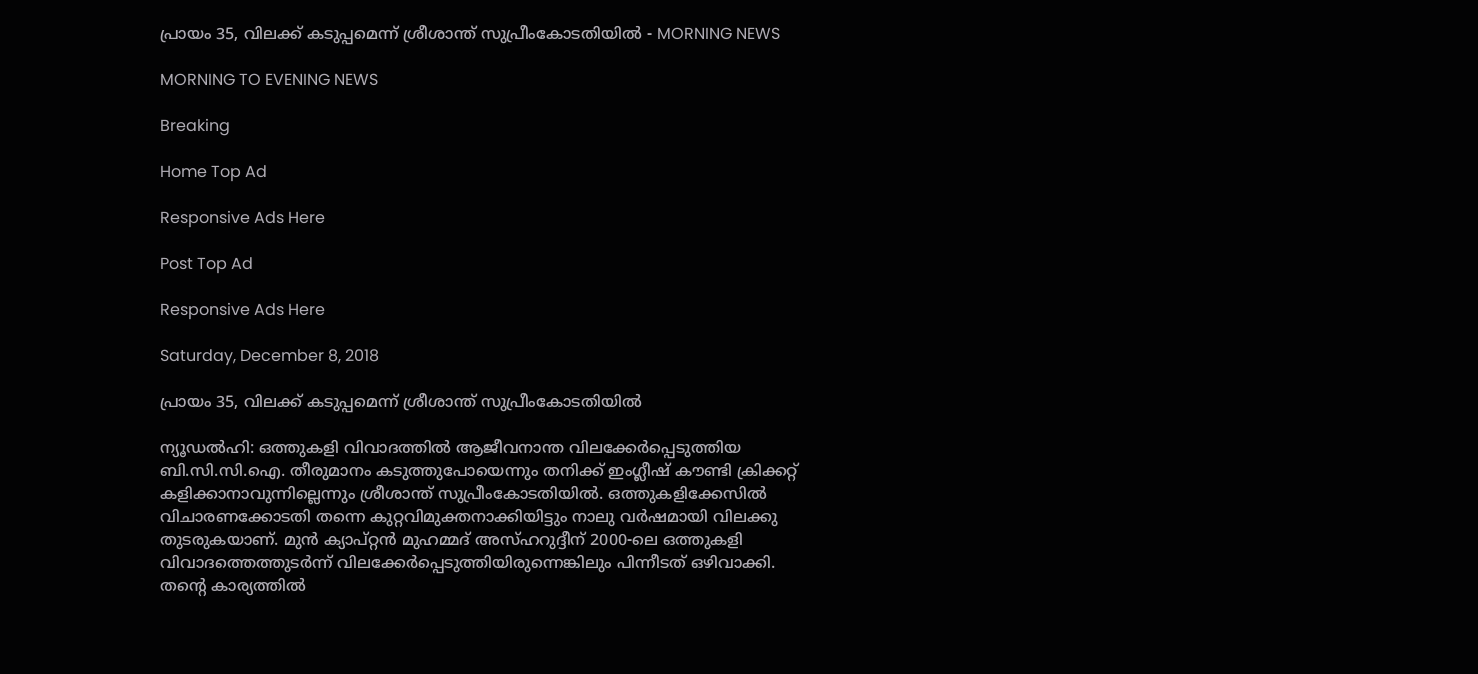പ്രായം 35, വിലക്ക് കടുപ്പമെന്ന് ശ്രീശാന്ത് സുപ്രീംകോടതിയിൽ - MORNING NEWS

MORNING TO EVENING NEWS

Breaking

Home Top Ad

Responsive Ads Here

Post Top Ad

Responsive Ads Here

Saturday, December 8, 2018

പ്രായം 35, വിലക്ക് കടുപ്പമെന്ന് ശ്രീശാന്ത് സുപ്രീംകോടതിയിൽ

ന്യൂഡൽഹി: ഒത്തുകളി വിവാദത്തിൽ ആജീവനാന്ത വിലക്കേർപ്പെടുത്തിയ ബി.സി.സി.ഐ. തീരുമാനം കടുത്തുപോയെന്നും തനിക്ക് ഇംഗ്ലീഷ് കൗണ്ടി ക്രിക്കറ്റ് കളിക്കാനാവുന്നില്ലെന്നും ശ്രീശാന്ത് സുപ്രീംകോടതിയിൽ. ഒത്തുകളിക്കേസിൽ വിചാരണക്കോടതി തന്നെ കുറ്റവിമുക്തനാക്കിയിട്ടും നാലു വർഷമായി വിലക്കു തുടരുകയാണ്. മുൻ ക്യാപ്റ്റൻ മുഹമ്മദ് അസ്ഹറുദ്ദീന് 2000-ലെ ഒത്തുകളി വിവാദത്തെത്തുടർന്ന് വിലക്കേർപ്പെടുത്തിയിരുന്നെങ്കിലും പിന്നീടത് ഒഴിവാക്കി. തന്റെ കാര്യത്തിൽ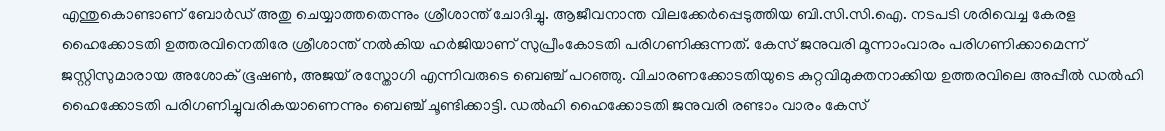എന്തുകൊണ്ടാണ് ബോർഡ് അതു ചെയ്യാത്തതെന്നും ശ്രീശാന്ത് ചോദിച്ചു. ആജീവനാന്ത വിലക്കേർപ്പെടുത്തിയ ബി.സി.സി.ഐ. നടപടി ശരിവെച്ച കേരള ഹൈക്കോടതി ഉത്തരവിനെതിരേ ശ്രീശാന്ത് നൽകിയ ഹർജിയാണ് സുപ്രീംകോടതി പരിഗണിക്കുന്നത്. കേസ് ജനുവരി മൂന്നാംവാരം പരിഗണിക്കാമെന്ന് ജസ്റ്റിസുമാരായ അശോക് ഭൂഷൺ, അജയ് രസ്തോഗി എന്നിവരുടെ ബെഞ്ച് പറഞ്ഞു. വിചാരണക്കോടതിയുടെ കുറ്റവിമുക്തനാക്കിയ ഉത്തരവിലെ അപ്പീൽ ഡൽഹി ഹൈക്കോടതി പരിഗണിച്ചുവരികയാണെന്നും ബെഞ്ച് ചൂണ്ടിക്കാട്ടി. ഡൽഹി ഹൈക്കോടതി ജനുവരി രണ്ടാം വാരം കേസ്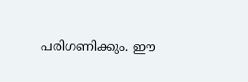പരിഗണിക്കും. ഈ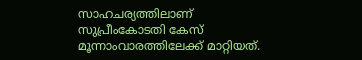സാഹചര്യത്തിലാണ് സുപ്രീംകോടതി കേസ് മൂന്നാംവാരത്തിലേക്ക് മാറ്റിയത്.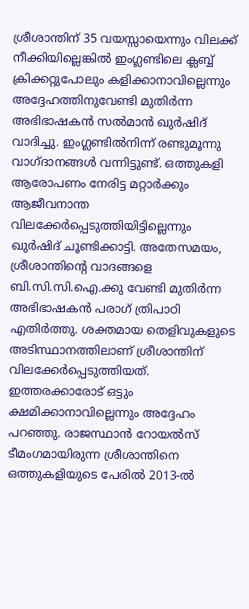ശ്രീശാന്തിന് 35 വയസ്സായെന്നും വിലക്ക് നീക്കിയില്ലെങ്കിൽ ഇംഗ്ലണ്ടിലെ ക്ലബ്ബ് ക്രിക്കറ്റുപോലും കളിക്കാനാവില്ലെന്നും അദ്ദേഹത്തിനുവേണ്ടി മുതിർന്ന അഭിഭാഷകൻ സൽമാൻ ഖുർഷിദ് വാദിച്ചു. ഇംഗ്ലണ്ടിൽനിന്ന് രണ്ടുമൂന്നു വാഗ്ദാനങ്ങൾ വന്നിട്ടുണ്ട്. ഒത്തുകളി ആരോപണം നേരിട്ട മറ്റാർക്കും ആജീവനാന്ത വിലക്കേർപ്പെടുത്തിയിട്ടില്ലെന്നും ഖുർഷിദ് ചൂണ്ടിക്കാട്ടി. അതേസമയം, ശ്രീശാന്തിന്റെ വാദങ്ങളെ ബി.സി.സി.ഐ.ക്കു വേണ്ടി മുതിർന്ന അഭിഭാഷകൻ പരാഗ് ത്രിപാഠി എതിർത്തു. ശക്തമായ തെളിവുകളുടെ അടിസ്ഥാനത്തിലാണ് ശ്രീശാന്തിന് വിലക്കേർപ്പെടുത്തിയത്. ഇത്തരക്കാരോട് ഒട്ടും ക്ഷമിക്കാനാവില്ലെന്നും അദ്ദേഹം പറഞ്ഞു. രാജസ്ഥാൻ റോയൽസ് ടീമംഗമായിരുന്ന ശ്രീശാന്തിനെ ഒത്തുകളിയുടെ പേരിൽ 2013-ൽ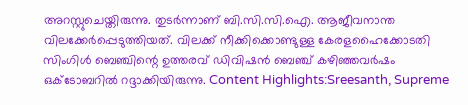അറസ്റ്റുചെയ്തിരുന്നു. തുടർന്നാണ് ബി.സി.സി.ഐ. ആജീവനാന്ത വിലക്കേർപ്പെടുത്തിയത്. വിലക്ക് നീക്കിക്കൊണ്ടുള്ള കേരളഹൈക്കോടതി സിംഗിൾ ബെഞ്ചിന്റെ ഉത്തരവ് ഡിവിഷൻ ബെഞ്ച് കഴിഞ്ഞവർഷം ഒക്ടോബറിൽ റദ്ദാക്കിയിരുന്നു. Content Highlights:Sreesanth, Supreme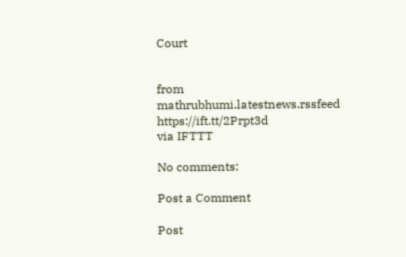Court


from mathrubhumi.latestnews.rssfeed https://ift.tt/2Prpt3d
via IFTTT

No comments:

Post a Comment

Post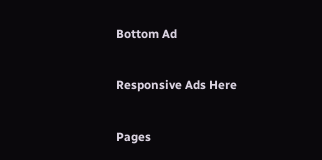Bottom Ad

Responsive Ads Here

Pages